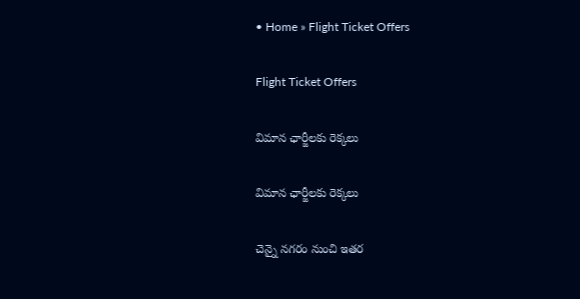• Home » Flight Ticket Offers

Flight Ticket Offers

విమాన ఛార్జీలకు రెక్కలు

విమాన ఛార్జీలకు రెక్కలు

చెన్నై నగరం నుంచి ఇతర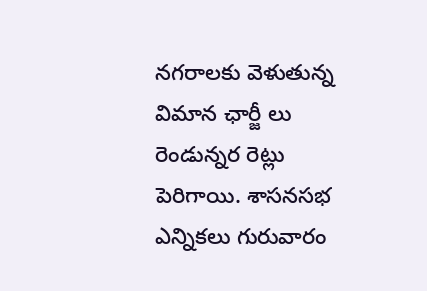నగరాలకు వెళుతున్న విమాన ఛార్జీ లు రెండున్నర రెట్లు పెరిగాయి. శాసనసభ ఎన్నికలు గురువారం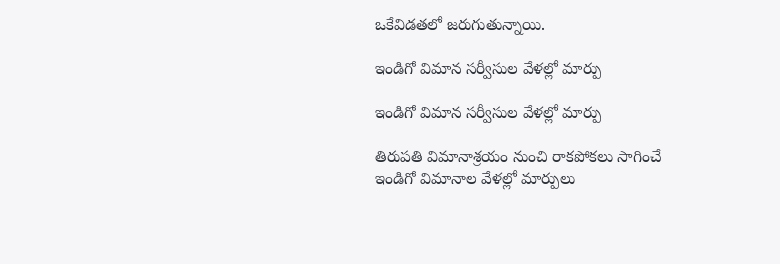ఒకేవిడతలో జరుగుతున్నాయి.

ఇండిగో విమాన సర్వీసుల వేళల్లో మార్పు

ఇండిగో విమాన సర్వీసుల వేళల్లో మార్పు

తిరుపతి విమానాశ్రయం నుంచి రాకపోకలు సాగించే ఇండిగో విమానాల వేళల్లో మార్పులు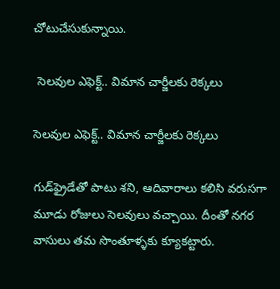చోటుచేసుకున్నాయి.

 సెలవుల ఎఫెక్ట్‌.. విమాన చార్జీలకు రెక్కలు

సెలవుల ఎఫెక్ట్‌.. విమాన చార్జీలకు రెక్కలు

గుడ్‌ఫ్రైడేతో పాటు శని, ఆదివారాలు కలిసి వరుసగా మూడు రోజులు సెలవులు వచ్చాయి. దీంతో నగర వాసులు తమ సొంతూళ్ళకు క్యూకట్టారు.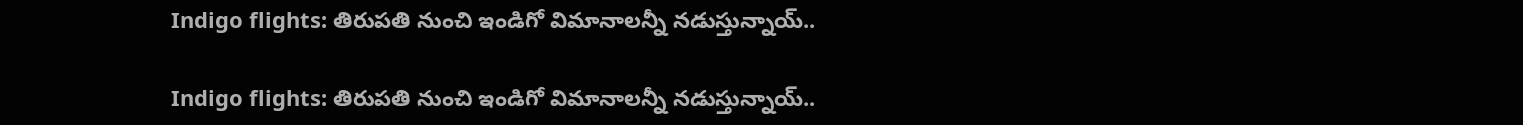Indigo flights: తిరుపతి నుంచి ఇండిగో విమానాలన్నీ నడుస్తున్నాయ్..

Indigo flights: తిరుపతి నుంచి ఇండిగో విమానాలన్నీ నడుస్తున్నాయ్..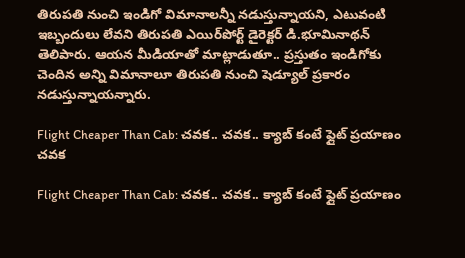తిరుపతి నుంచి ఇండిగో విమానాలన్నీ నడుస్తున్నాయని, ఎటువంటి ఇబ్బందులు లేవని తిరుపతి ఎయిర్‌పోర్ట్‌ డైరెక్టర్‌ డి.భూమినాథన్‌ తెలిపారు. ఆయన మీడియాతో మాట్లాడుతూ.. ప్రస్తుతం ఇండిగోకు చెందిన అన్ని విమానాలూ తిరుపతి నుంచి షెడ్యూల్‌ ప్రకారం నడుస్తున్నాయన్నారు.

Flight Cheaper Than Cab: చవక.. చవక.. క్యాబ్ కంటే ఫ్లైట్ ప్రయాణం చవక

Flight Cheaper Than Cab: చవక.. చవక.. క్యాబ్ కంటే ఫ్లైట్ ప్రయాణం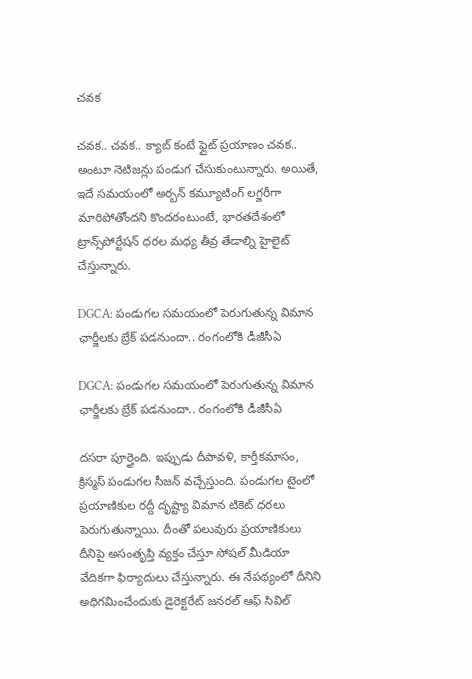చవక

చవక.. చవక.. క్యాబ్ కంటే ఫ్లైట్ ప్రయాణం చవక.. అంటూ నెటిజన్లు పండుగ చేసుకుంటున్నారు. అయితే, ఇదే సమయంలో అర్బన్ కమ్యూటింగ్ లగ్జరీగా మారిపోతోందని కొందరంటుంటే, భారతదేశంలో ట్రాన్స్‌పోర్టేషన్ ధరల మధ్య తీవ్ర తేడాల్ని హైలైట్ చేస్తున్నారు.

DGCA: పండుగల సమయంలో పెరుగుతున్న విమాన ఛార్జీలకు బ్రేక్ పడనుందా.. రంగంలోకి డీజీసీఏ

DGCA: పండుగల సమయంలో పెరుగుతున్న విమాన ఛార్జీలకు బ్రేక్ పడనుందా.. రంగంలోకి డీజీసీఏ

దసరా పూర్తైంది. ఇప్పుడు దీపావళి, కార్తీకమాసం, క్రిస్మస్‌ పండుగల సీజన్ వచ్చేస్తుంది. పండుగల టైంలో ప్రయాణికుల రద్దీ దృష్ట్యా విమాన టికెట్ ధరలు పెరుగుతున్నాయి. దీంతో పలువురు ప్రయాణికులు దీనిపై అసంతృప్తి వ్యక్తం చేస్తూ సోషల్ మీడియా వేదికగా ఫిర్యాదులు చేస్తున్నారు. ఈ నేపథ్యంలో దీనిని అధిగమించేందుకు డైరెక్టరేట్ జనరల్ ఆఫ్ సివిల్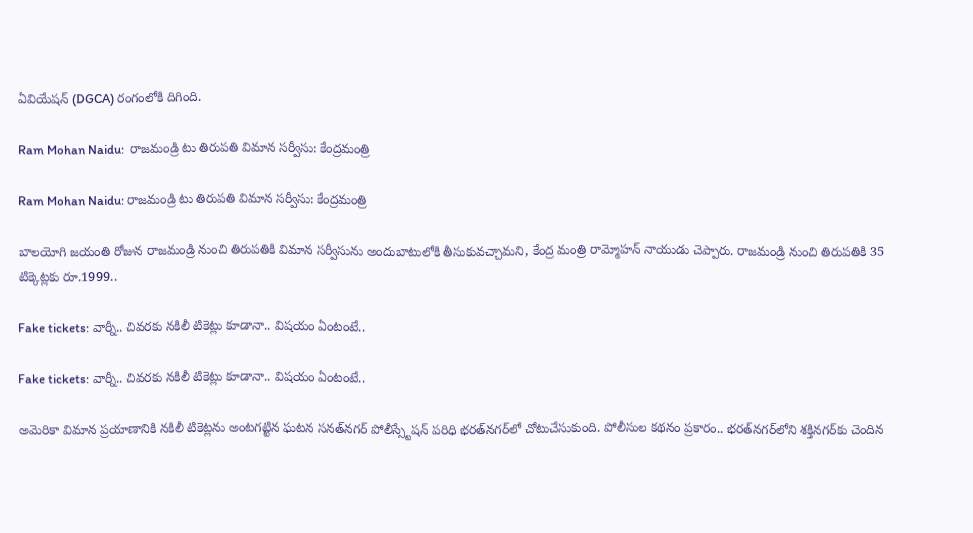ఏవియేషన్ (DGCA) రంగంలోకి దిగింది.

Ram Mohan Naidu:  రాజమండ్రి టు తిరుపతి విమాన సర్వీసు: కేంద్రమంత్రి

Ram Mohan Naidu: రాజమండ్రి టు తిరుపతి విమాన సర్వీసు: కేంద్రమంత్రి

బాలయోగి జయంతి రోజున రాజమండ్రి నుంచి తిరుపతికి విమాన సర్వీసును అందుబాటులోకి తీసుకువచ్చామని, కేంద్ర మంత్రి రామ్మోహన్ నాయుడు చెప్పారు. రాజమండ్రి నుంచి తిరుపతికి 35 టిక్కెట్లకు రూ.1999..

Fake tickets: వార్నీ.. చివరకు నకిలీ టికెట్లు కూడానా.. విషయం ఏంటంటే..

Fake tickets: వార్నీ.. చివరకు నకిలీ టికెట్లు కూడానా.. విషయం ఏంటంటే..

అమెరికా విమాన ప్రయాణానికి నకిలీ టికెట్లను అంటగట్టిన ఘటన సనత్‌నగర్‌ పోలీస్స్టేషన్‌ పరిధి భరత్‌నగర్‌లో చోటుచేసుకుంది. పోలీసుల కథనం ప్రకారం.. భరత్‌నగర్‌లోని శక్తినగర్‌కు చెందిన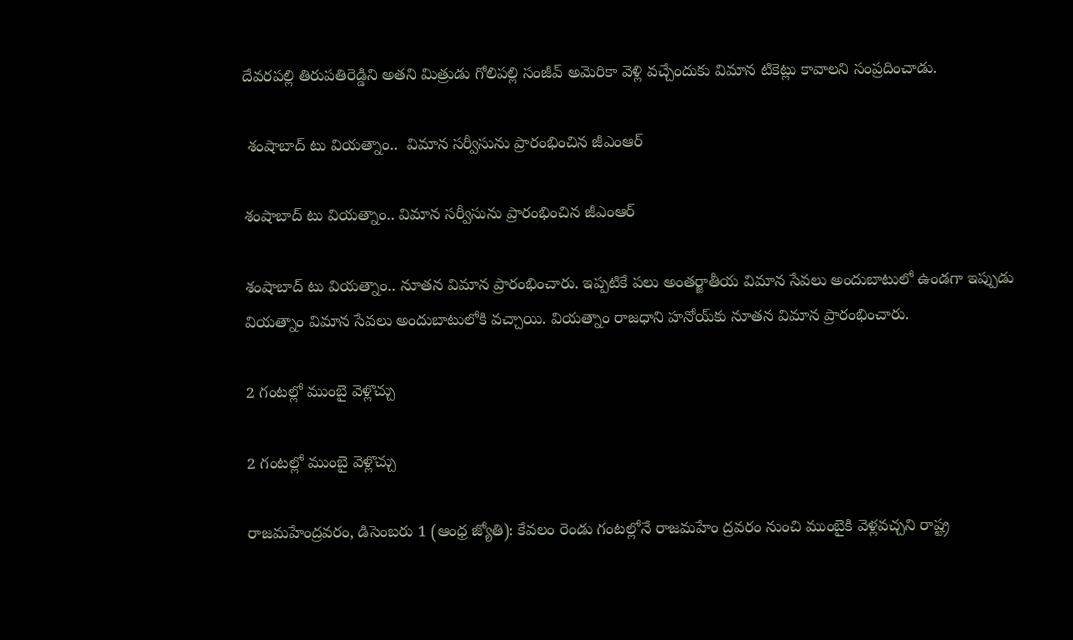దేవరపల్లి తిరుపతిరెడ్డిని అతని మిత్రుడు గోలిపల్లి సంజీవ్‌ అమెరికా వెళ్లి వచ్చేందుకు విమాన టికెట్లు కావాలని సంప్రదించాడు.

 శంషాబాద్‌ టు వియత్నాం..  విమాన సర్వీసును ప్రారంభించిన జీఎంఆర్‌

శంషాబాద్‌ టు వియత్నాం.. విమాన సర్వీసును ప్రారంభించిన జీఎంఆర్‌

శంషాబాద్‌ టు వియత్నాం.. నూతన విమాన ప్రారంభించారు. ఇప్పటికే పలు అంతర్జాతీయ విమాన సేవలు అందుబాటులో ఉండగా ఇప్పుడు వియత్నాం విమాన సేవలు అందుబాటులోకి వచ్చాయి. వియత్నాం రాజధాని హనోయ్‌కు నూతన విమాన ప్రారంభించారు.

2 గంటల్లో ముంబై వెళ్లొచ్చు

2 గంటల్లో ముంబై వెళ్లొచ్చు

రాజమహేంద్రవరం, డిసెంబరు 1 (ఆంధ్ర జ్యోతి): కేవలం రెండు గంటల్లోనే రాజమహేం ద్రవరం నుంచి ముంబైకి వెళ్లవచ్చని రాష్ట్ర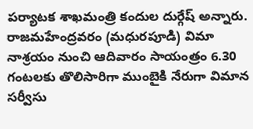పర్యాటక శాఖమంత్రి కందుల దుర్గేష్‌ అన్నారు. రాజమహేంద్రవరం (మధురపూడి) విమా నాశ్రయం నుంచి ఆదివారం సాయంత్రం 6.30 గంటలకు తొలిసారిగా ముంబైకి నేరుగా విమాన సర్వీసు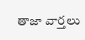తాజా వార్తలు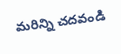మరిన్ని చదవండి